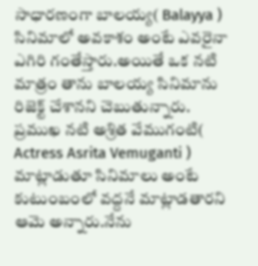సాధారణంగా బాలయ్య( Balayya ) సినిమాలో అవకాశం అంటే ఎవరైనా ఎగిరి గంతేస్తారు.అయితే ఒక నటి మాత్రం తాను బాలయ్య సినిమాను రిజెక్ట్ చేశానని చెబుతున్నారు.
ప్రముఖ నటి అశ్రిత వేముగంటి( Actress Asrita Vemuganti ) మాట్లాడుతూ సినిమాలు అంటే కుటుంబంలో వద్దనే మాట్లాడతారని ఆమె అన్నారు.నేను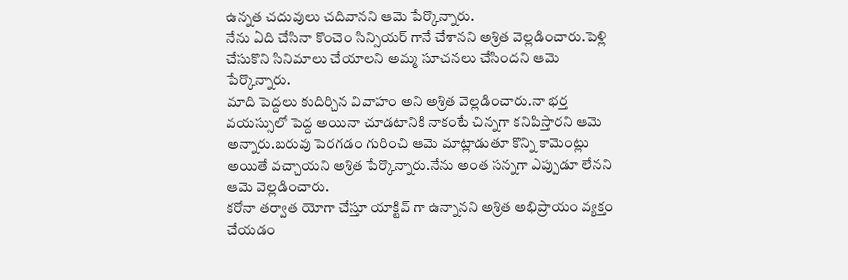ఉన్నత చదువులు చదివానని ఆమె పేర్కొన్నారు.
నేను ఏది చేసినా కొంచెం సిన్సియర్ గానే చేశానని అశ్రిత వెల్లడించారు.పెళ్లి చేసుకొని సినిమాలు చేయాలని అమ్మ సూచనలు చేసిందని ఆమె పేర్కొన్నారు.
మాది పెద్దలు కుదిర్చిన వివాహం అని అశ్రిత వెల్లడించారు.నా భర్త వయస్సులో పెద్ద అయినా చూడటానికి నాకంటే చిన్నగా కనిపిస్తారని ఆమె అన్నారు.బరువు పెరగడం గురించి ఆమె మాట్లాడుతూ కొన్ని కామెంట్లు అయితే వచ్చాయని అశ్రిత పేర్కొన్నారు.నేను అంత సన్నగా ఎప్పుడూ లేనని ఆమె వెల్లడించారు.
కరోనా తర్వాత యోగా చేస్తూ యాక్టివ్ గా ఉన్నానని అశ్రిత అభిప్రాయం వ్యక్తం చేయడం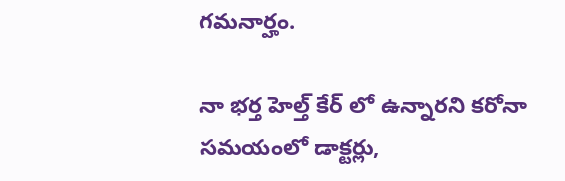గమనార్హం.

నా భర్త హెల్త్ కేర్ లో ఉన్నారని కరోనా సమయంలో డాక్టర్లు,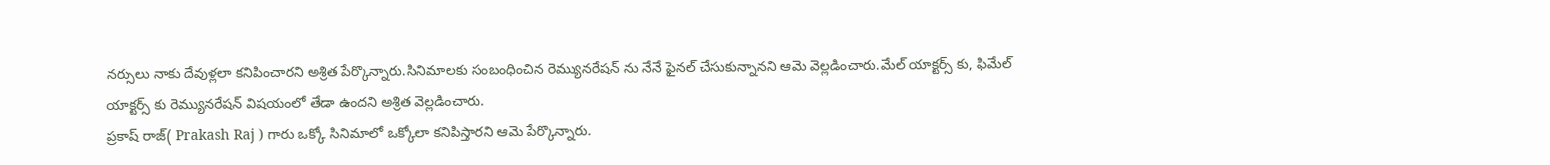నర్సులు నాకు దేవుళ్లలా కనిపించారని అశ్రిత పేర్కొన్నారు.సినిమాలకు సంబంధించిన రెమ్యునరేషన్ ను నేనే ఫైనల్ చేసుకున్నానని ఆమె వెల్లడించారు.మేల్ యాక్టర్స్ కు, ఫిమేల్ యాక్టర్స్ కు రెమ్యునరేషన్ విషయంలో తేడా ఉందని అశ్రిత వెల్లడించారు.
ప్రకాష్ రాజ్( Prakash Raj ) గారు ఒక్కో సినిమాలో ఒక్కోలా కనిపిస్తారని ఆమె పేర్కొన్నారు.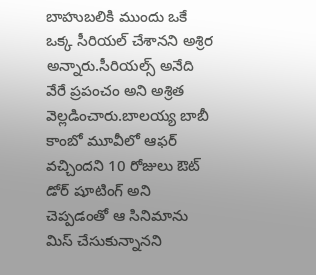బాహుబలికి ముందు ఒకే ఒక్క సీరియల్ చేశానని అశ్రిర అన్నారు.సీరియల్స్ అనేది వేరే ప్రపంచం అని అశ్రిత వెల్లడించారు.బాలయ్య బాబీ కాంబో మూవీలో ఆఫర్ వచ్చిందని 10 రోజులు ఔట్ డోర్ షూటింగ్ అని చెప్పడంతో ఆ సినిమాను మిస్ చేసుకున్నానని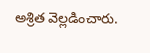అశ్రిత వెల్లడించారు.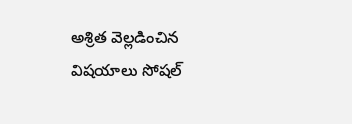అశ్రిత వెల్లడించిన విషయాలు సోషల్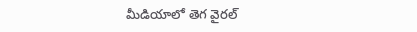మీడియాలో తెగ వైరల్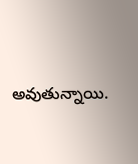అవుతున్నాయి.